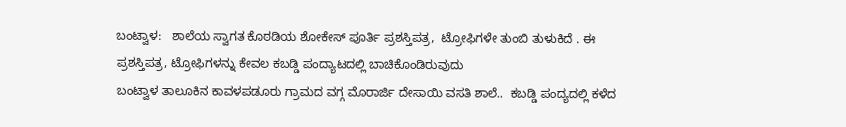ಬಂಟ್ವಾಳ:   ಶಾಲೆಯ ಸ್ವಾಗತ ಕೊಠಡಿಯ ಶೋಕೇಸ್ ಪೂರ್ತಿ ಪ್ರಶಸ್ತಿಪತ್ರ,  ಟ್ರೋಫಿಗಳೇ ತುಂಬಿ ತುಳುಕಿದೆ . ಈ ಪ್ರಶಸ್ತಿಪತ್ರ, ಟ್ರೋಫಿಗಳನ್ನು ಕೇವಲ ಕಬಡ್ಡಿ ಪಂದ್ಯಾಟದಲ್ಲಿ ಬಾಚಿಕೊಂಡಿರುವುದು
ಬಂಟ್ವಾಳ ತಾಲೂಕಿನ ಕಾವಳಪಡೂರು ಗ್ರಾಮದ ವಗ್ಗ ಮೊರಾರ್ಜಿ ದೇಸಾಯಿ ವಸತಿ ಶಾಲೆ..  ಕಬಡ್ಡಿ ಪಂದ್ಯದಲ್ಲಿ ಕಳೆದ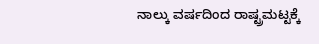ನಾಲ್ಕು ವರ್ಷದಿಂದ ರಾಷ್ಟ್ರಮಟ್ಟಕ್ಕೆ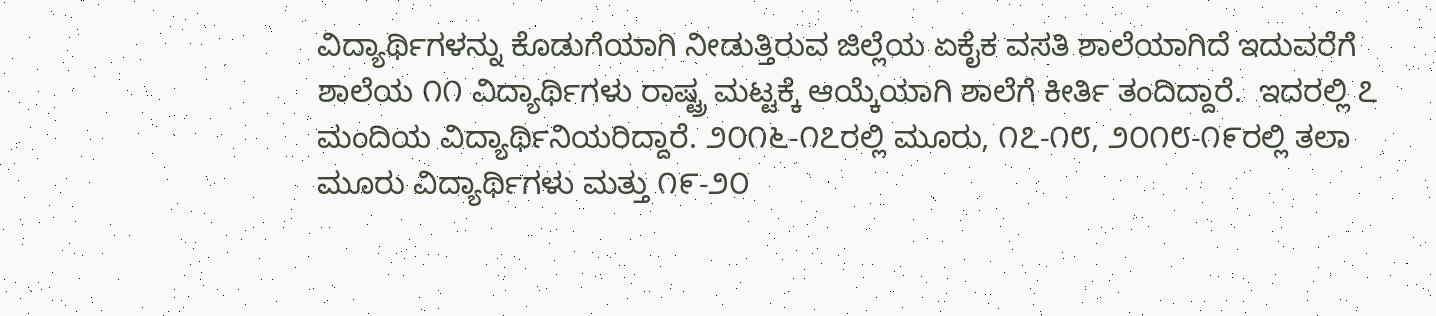ವಿದ್ಯಾರ್ಥಿಗಳನ್ನು ಕೊಡುಗೆಯಾಗಿ ನೀಡುತ್ತಿರುವ ಜಿಲ್ಲೆಯ ಏಕೈಕ ವಸತಿ ಶಾಲೆಯಾಗಿದೆ‌ ಇದುವರೆಗೆ ಶಾಲೆಯ ೧೧ ವಿದ್ಯಾರ್ಥಿಗಳು ರಾಷ್ಟ್ರ ಮಟ್ಟಕ್ಕೆ ಆಯ್ಕೆಯಾಗಿ ಶಾಲೆಗೆ ಕೀರ್ತಿ ತಂದಿದ್ದಾರೆ.  ಇದರಲ್ಲಿ ೭ ಮಂದಿಯ ವಿದ್ಯಾರ್ಥಿನಿಯರಿದ್ದಾರೆ. ೨೦೧೬-೧೭ರಲ್ಲಿ ಮೂರು, ೧೭-೧೮, ೨೦೧೮-೧೯ರಲ್ಲಿ ತಲಾ ಮೂರು ವಿದ್ಯಾರ್ಥಿಗಳು ಮತ್ತು ೧೯-೨೦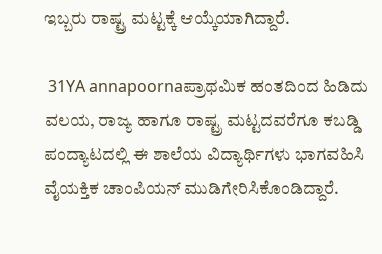ಇಬ್ಬರು ರಾಷ್ಟ್ರ ಮಟ್ಟಕ್ಕೆ ಆಯ್ಕೆಯಾಗಿದ್ದಾರೆ.

 31YA annapoornaಪ್ರಾಥಮಿಕ ಹಂತದಿಂದ ಹಿಡಿದು ವಲಯ, ರಾಜ್ಯ ಹಾಗೂ ರಾಷ್ಟ್ರ ಮಟ್ಟದವರೆಗೂ ಕಬಡ್ಡಿ ಪಂದ್ಯಾಟದಲ್ಲಿ ಈ ಶಾಲೆಯ ವಿದ್ಯಾರ್ಥಿಗಳು ಭಾಗವಹಿಸಿ ವೈಯಕ್ತಿಕ ಚಾಂಪಿಯನ್ ಮುಡಿಗೇರಿಸಿಕೊಂಡಿದ್ದಾರೆ.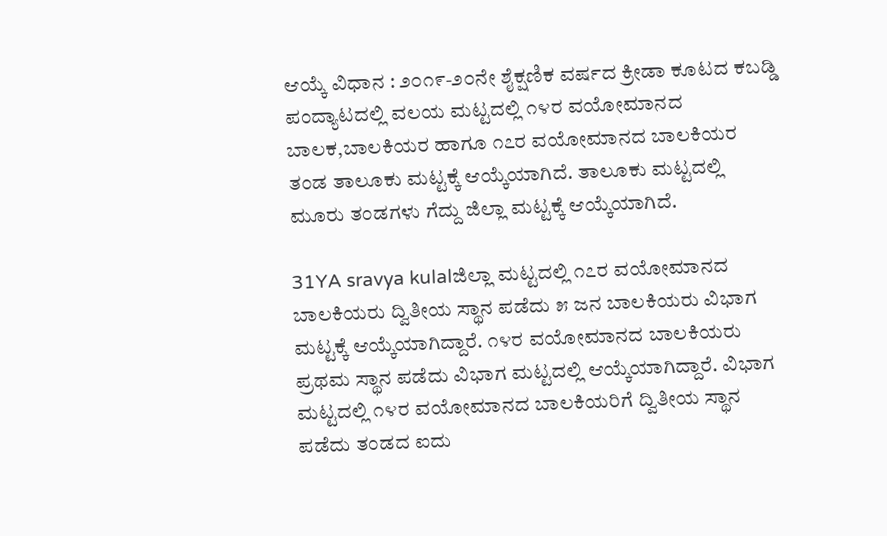ಆಯ್ಕೆ ವಿಧಾನ : ೨೦೧೯-೨೦ನೇ ಶೈಕ್ಷಣಿಕ ವರ್ಷದ ಕ್ರೀಡಾ ಕೂಟದ ಕಬಡ್ಡಿ ಪಂದ್ಯಾಟದಲ್ಲಿ ವಲಯ ಮಟ್ಟದಲ್ಲಿ ೧೪ರ ವಯೋಮಾನದ ಬಾಲಕ,ಬಾಲಕಿಯರ ಹಾಗೂ ೧೭ರ ವಯೋಮಾನದ ಬಾಲಕಿಯರ ತಂಡ ತಾಲೂಕು ಮಟ್ಟಕ್ಕೆ ಆಯ್ಕೆಯಾಗಿದೆ. ತಾಲೂಕು ಮಟ್ಟದಲ್ಲಿ ಮೂರು ತಂಡಗಳು ಗೆದ್ದು ಜಿಲ್ಲಾ ಮಟ್ಟಕ್ಕೆ ಆಯ್ಕೆಯಾಗಿದೆ.

31YA sravya kulalಜಿಲ್ಲಾ ಮಟ್ಟದಲ್ಲಿ ೧೭ರ ವಯೋಮಾನದ ಬಾಲಕಿಯರು ದ್ವಿತೀಯ ಸ್ಥಾನ ಪಡೆದು ೫ ಜನ ಬಾಲಕಿಯರು ವಿಭಾಗ ಮಟ್ಟಕ್ಕೆ ಆಯ್ಕೆಯಾಗಿದ್ದಾರೆ. ೧೪ರ ವಯೋಮಾನದ ಬಾಲಕಿಯರು ಪ್ರಥಮ ಸ್ಥಾನ ಪಡೆದು ವಿಭಾಗ ಮಟ್ಟದಲ್ಲಿ ಆಯ್ಕೆಯಾಗಿದ್ದಾರೆ. ವಿಭಾಗ ಮಟ್ಟದಲ್ಲಿ ೧೪ರ ವಯೋಮಾನದ ಬಾಲಕಿಯರಿಗೆ ದ್ವಿತೀಯ ಸ್ಥಾನ ಪಡೆದು ತಂಡದ ಐದು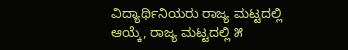ವಿದ್ಯಾರ್ಥಿನಿಯರು ರಾಜ್ಯ ಮಟ್ಟದಲ್ಲಿ ಆಯ್ಕೆ, ರಾಜ್ಯ ಮಟ್ಟದಲ್ಲಿ ೫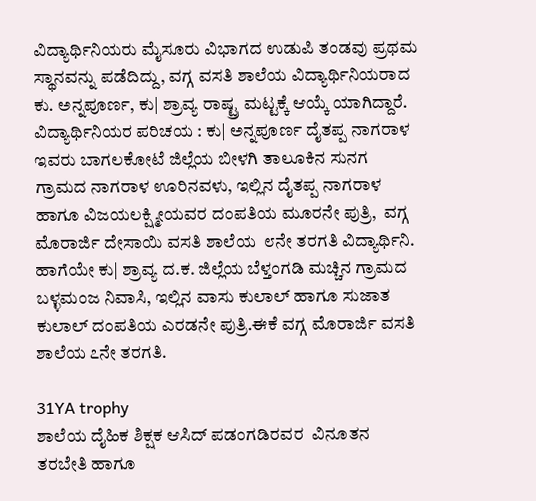ವಿದ್ಯಾರ್ಥಿನಿಯರು ಮೈಸೂರು ವಿಭಾಗದ ಉಡುಪಿ ತಂಡವು ಪ್ರಥಮ ಸ್ಥಾನವನ್ನು ಪಡೆದಿದ್ದು, ವಗ್ಗ ವಸತಿ ಶಾಲೆಯ ವಿದ್ಯಾರ್ಥಿನಿಯರಾದ ಕು. ಅನ್ನಪೂರ್ಣ, ಕು| ಶ್ರಾವ್ಯ ರಾಷ್ಟ್ರ ಮಟ್ಟಕ್ಕೆ ಆಯ್ಕೆ ಯಾಗಿದ್ದಾರೆ.
ವಿದ್ಯಾರ್ಥಿನಿಯರ ಪರಿಚಯ : ಕು| ಅನ್ನಪೂರ್ಣ ದೈತಪ್ಪ ನಾಗರಾಳ ಇವರು ಬಾಗಲಕೋಟೆ ಜಿಲ್ಲೆಯ ಬೀಳಗಿ ತಾಲೂಕಿನ ಸುನಗ ಗ್ರಾಮದ ನಾಗರಾಳ ಊರಿನವಳು, ಇಲ್ಲಿನ ದೈತಪ್ಪ ನಾಗರಾಳ ಹಾಗೂ ವಿಜಯಲಕ್ಷ್ಮೀಯವರ ದಂಪತಿಯ ಮೂರನೇ ಪುತ್ರಿ,  ವಗ್ಗ ಮೊರಾರ್ಜಿ ದೇಸಾಯಿ ವಸತಿ ಶಾಲೆಯ  ೮ನೇ ತರಗತಿ ವಿದ್ಯಾರ್ಥಿನಿ. ಹಾಗೆಯೇ ಕು| ಶ್ರಾವ್ಯ ದ.ಕ. ಜಿಲ್ಲೆಯ ಬೆಳ್ತಂಗಡಿ ಮಚ್ಚಿನ ಗ್ರಾಮದ ಬಳ್ಳಮಂಜ ನಿವಾಸಿ, ಇಲ್ಲಿನ ವಾಸು ಕುಲಾಲ್ ಹಾಗೂ ಸುಜಾತ ಕುಲಾಲ್ ದಂಪತಿಯ ಎರಡನೇ ಪುತ್ರಿ.ಈಕೆ ವಗ್ಗ ಮೊರಾರ್ಜಿ ವಸತಿ  ಶಾಲೆಯ ೭ನೇ ತರಗತಿ.

31YA trophy
ಶಾಲೆಯ ದೈಹಿಕ ಶಿಕ್ಷಕ ಆಸಿದ್ ಪಡಂಗಡಿರವರ  ವಿನೂತನ ತರಬೇತಿ ಹಾಗೂ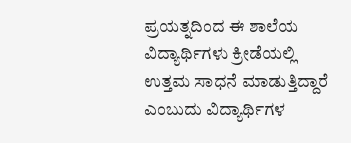ಪ್ರಯತ್ನದಿಂದ ಈ ಶಾಲೆಯ ವಿದ್ಯಾರ್ಥಿಗಳು ಕ್ರೀಡೆಯಲ್ಲಿ ಉತ್ತಮ ಸಾಧನೆ ಮಾಡುತ್ತಿದ್ದಾರೆ ಎಂಬುದು ವಿದ್ಯಾರ್ಥಿಗಳ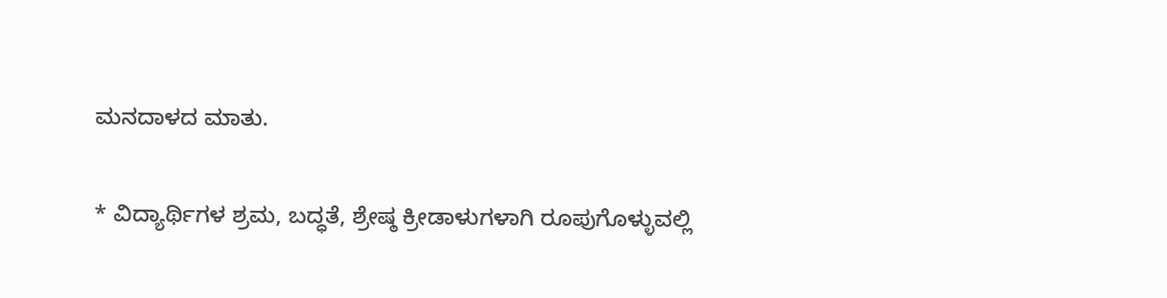ಮನದಾಳದ ಮಾತು.

* ವಿದ್ಯಾರ್ಥಿಗಳ ಶ್ರಮ, ಬದ್ಧತೆ, ಶ್ರೇಷ್ಠ ಕ್ರೀಡಾಳುಗಳಾಗಿ ರೂಪುಗೊಳ್ಳುವಲ್ಲಿ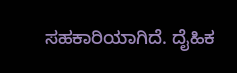ಸಹಕಾರಿಯಾಗಿದೆ. ದೈಹಿಕ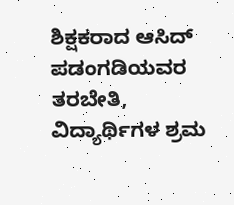ಶಿಕ್ಷಕರಾದ ಆಸಿದ್ ಪಡಂಗಡಿಯವರ  ತರಬೇತಿ, ವಿದ್ಯಾರ್ಥಿಗಳ ಶ್ರಮ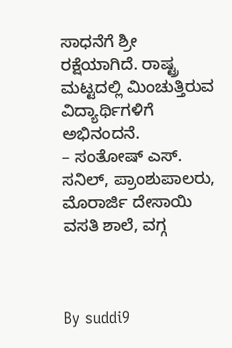ಸಾಧನೆಗೆ ಶ್ರೀ ರಕ್ಷೆಯಾಗಿದೆ. ರಾಷ್ಟ್ರ ಮಟ್ಟದಲ್ಲಿ ಮಿಂಚುತ್ತಿರುವ ವಿದ್ಯಾರ್ಥಿಗಳಿಗೆ ಅಭಿನಂದನೆ.
– ಸಂತೋಷ್ ಎಸ್. ಸನಿಲ್, ಪ್ರಾಂಶುಪಾಲರು, ಮೊರಾರ್ಜಿ ದೇಸಾಯಿ ವಸತಿ ಶಾಲೆ, ವಗ್ಗ



By suddi9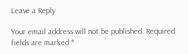Leave a Reply

Your email address will not be published. Required fields are marked *